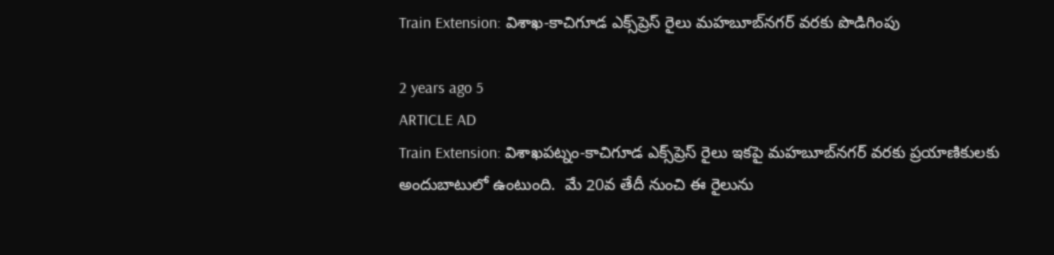Train Extension: విశాఖ-కాచిగూడ ఎక్స్‌ప్రెస్ రైలు మహబూబ్‌నగర్‌ వరకు పొడిగింపు

2 years ago 5
ARTICLE AD
Train Extension: విశాఖపట్నం-కాచిగూడ ఎక్స్‌ప్రెస్‌ రైలు ఇకపై మహబూబ్‌నగర్‌ వరకు ప్రయాణికులకు అందుబాటులో ఉంటుంది.  మే 20వ తేదీ నుంచి ఈ రైలును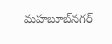మహబూబ్‌నగర్‌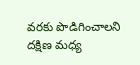వరకు పొడిగించాలని దక్షిణ మధ్య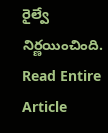రైల్వే నిర్ణయించింది.
Read Entire Article